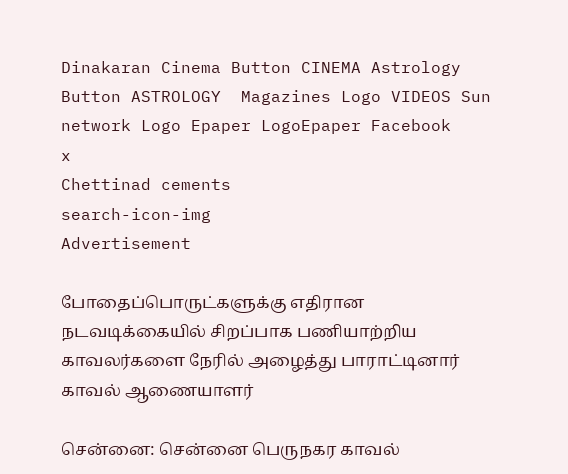Dinakaran Cinema Button CINEMA Astrology Button ASTROLOGY  Magazines Logo VIDEOS Sun network Logo Epaper LogoEpaper Facebook
x
Chettinad cements
search-icon-img
Advertisement

போதைப்பொருட்களுக்கு எதிரான நடவடிக்கையில் சிறப்பாக பணியாற்றிய காவலர்களை நேரில் அழைத்து பாராட்டினார் காவல் ஆணையாளர்

சென்னை: சென்னை பெருநகர காவல்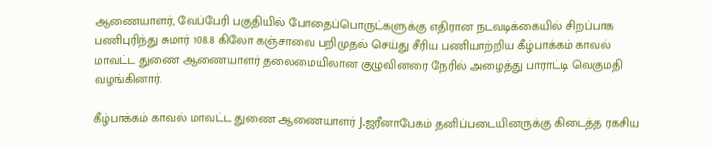ஆணையாளர், வேப்பேரி பகுதியில் போதைப்பொருட்களுக்கு எதிரான நடவடிக்கையில் சிறப்பாக பணிபுரிந்து சுமார் 108.8 கிலோ கஞ்சாவை பறிமுதல் செய்து சீரிய பணியாற்றிய கீழ்பாக்கம் காவல் மாவட்ட துணை ஆணையாளர் தலைமையிலான குழுவினரை நேரில் அழைத்து பாராட்டி வெகுமதி வழங்கினார்.

கீழ்பாக்கம் காவல் மாவட்ட துணை ஆணையாளர் J.ஜரீனாபேகம் தனிப்படையினருக்கு கிடைத்த ரகசிய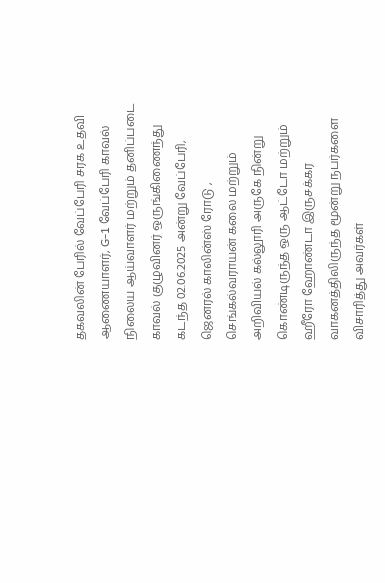தகவலின் பேரில் வேப்பேரி சரக உதவி ஆணையாளர், G-1 வேப்பேரி காவல் நிலைய ஆய்வாளர் மற்றும் தனிப்படை காவல் குழுவினர் ஒருங்கிணைந்து கடந்த 02.06.2025 அன்று வேப்பேரி, ஜெனரல் காலின்ஸ் ரோடு , செங்கல்வராயன் கலை மற்றும் அறிவியல் கல்லூரி அருகே நின்று கொண்டிருந்த ஒரு ஆட்டோ மற்றும் ஹீரோ ஹோண்டா இருசக்கர வாகனத்திலிருந்த மூன்று நபர்களை விசாரித்து அவர்கள்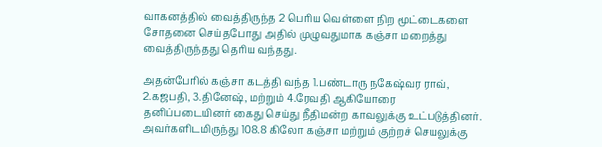வாகனத்தில் வைத்திருந்த 2 பெரிய வெள்ளை நிற மூட்டைகளை சோதனை செய்தபோது அதில் முழுவதுமாக கஞ்சா மறைத்து வைத்திருந்தது தெரிய வந்தது.

அதன்பேரில் கஞ்சா கடத்தி வந்த 1.பண்டாரு நகேஷ்வர ராவ், 2.கஜபதி, 3.தினேஷ், மற்றும் 4.ரேவதி ஆகியோரை தனிப்படையினர் கைது செய்து நீதிமன்ற காவலுக்கு உட்படுத்தினர். அவர்களிடமிருந்து 108.8 கிலோ கஞ்சா மற்றும் குற்றச் செயலுக்கு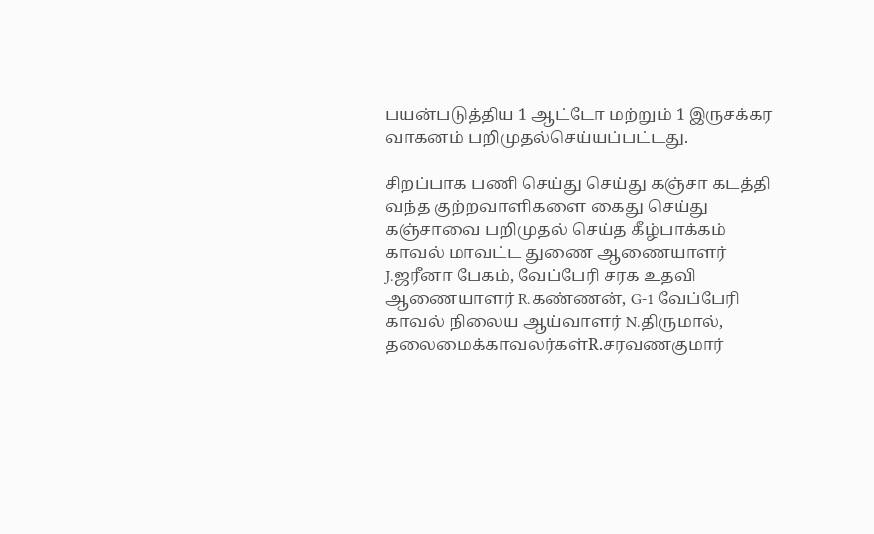பயன்படுத்திய 1 ஆட்டோ மற்றும் 1 இருசக்கர வாகனம் பறிமுதல்செய்யப்பட்டது.

சிறப்பாக பணி செய்து செய்து கஞ்சா கடத்தி வந்த குற்றவாளிகளை கைது செய்து கஞ்சாவை பறிமுதல் செய்த கீழ்பாக்கம் காவல் மாவட்ட துணை ஆணையாளர் J.ஜரீனா பேகம், வேப்பேரி சரக உதவி ஆணையாளர் R.கண்ணன், G-1 வேப்பேரி காவல் நிலைய ஆய்வாளர் N.திருமால், தலைமைக்காவலர்கள்R.சரவணகுமார்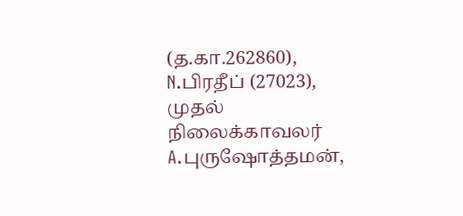(த.கா.262860), N.பிரதீப் (27023), முதல் நிலைக்காவலர் A.புருஷோத்தமன்,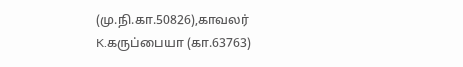(மு.நி.கா.50826),காவலர் K.கருப்பையா (கா.63763)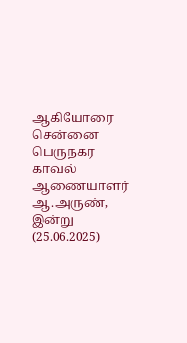ஆகியோரை சென்னை பெருநகர காவல் ஆணையாளர் ஆ.அருண், இன்று (25.06.2025)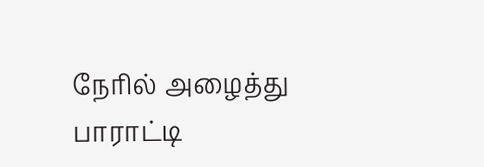நேரில் அழைத்து பாராட்டி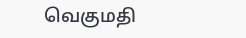வெகுமதி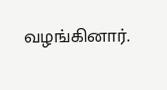வழங்கினார்.